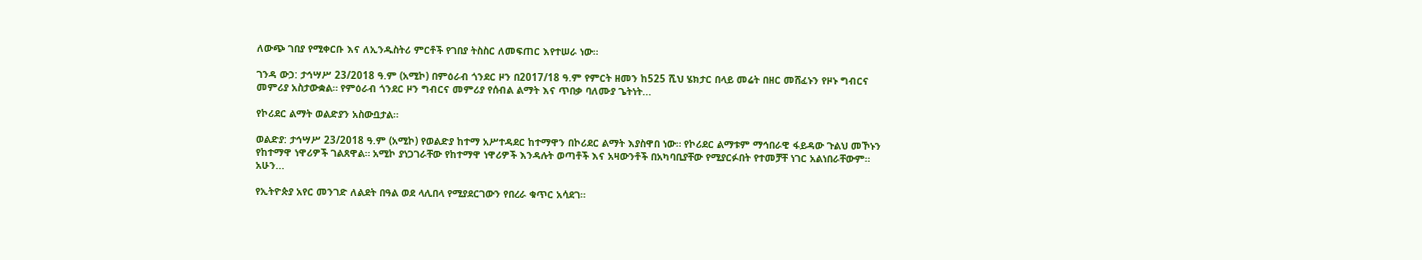ለውጭ ገበያ የሚቀርቡ እና ለኢንዱስትሪ ምርቶች የገበያ ትስስር ለመፍጠር እየተሠራ ነው።

ገንዳ ውኃ: ታኅሣሥ 23/2018 ዓ.ም (አሚኮ) በምዕራብ ጎንደር ዞን በ2017/18 ዓ.ም የምርት ዘመን ከ525 ሺህ ሄክታር በላይ መሬት በዘር መሸፈኑን የዞኑ ግብርና መምሪያ አስታውቋል። የምዕራብ ጎንደር ዞን ግብርና መምሪያ የሰብል ልማት እና ጥበቃ ባለሙያ ጌትነት...

የኮሪደር ልማት ወልድያን አስውቧታል።

ወልድያ: ታኅሣሥ 23/2018 ዓ.ም (አሚኮ) የወልድያ ከተማ አሥተዳደር ከተማዋን በኮሪደር ልማት እያስዋበ ነው። የኮሪደር ልማቱም ማኅበራዊ ፋይዳው ጉልህ መኾኑን የከተማዋ ነዋሪዎች ገልጸዋል። አሚኮ ያነጋገራቸው የከተማዋ ነዋሪዎች እንዳሉት ወጣቶች እና አዛውንቶች በአካባቢያቸው የሚያርፉበት የተመቻቸ ነገር አልነበራቸውም። አሁን...

የኢትዮጵያ አየር መንገድ ለልደት በዓል ወደ ላሊበላ የሚያደርገውን የበረራ ቁጥር አሳደገ።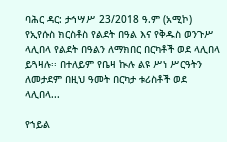ባሕር ዳር: ታኅሣሥ 23/2018 ዓ.ም (አሚኮ) የኢየሱስ ክርስቶስ የልደት በዓል እና የቅዱስ ወንጉሥ ላሊበላ የልደት በዓልን ለማክበር በርካቶች ወደ ላሊበላ ይጓዛሉ፡፡ በተለይም የቤዛ ኲሉ ልዩ ሥነ ሥርዓትን ለመታደም በዚህ ዓመት በርካታ ቱሪስቶች ወደ ላሊበላ...

የኀይል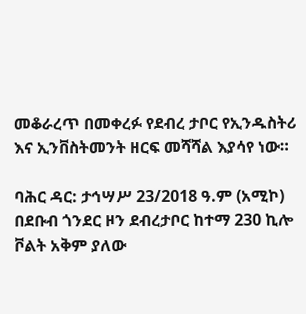መቆራረጥ በመቀረፉ የደብረ ታቦር የኢንዱስትሪ እና ኢንቨስትመንት ዘርፍ መሻሻል እያሳየ ነው።

ባሕር ዳር: ታኅሣሥ 23/2018 ዓ.ም (አሚኮ) በደቡብ ጎንደር ዞን ደብረታቦር ከተማ 230 ኪሎ ቮልት አቅም ያለው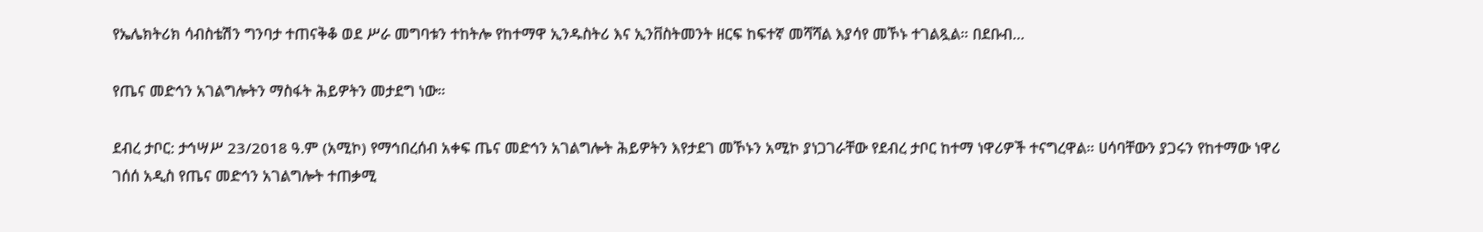የኤሌክትሪክ ሳብስቴሽን ግንባታ ተጠናቅቆ ወደ ሥራ መግባቱን ተከትሎ የከተማዋ ኢንዱስትሪ እና ኢንቨስትመንት ዘርፍ ከፍተኛ መሻሻል እያሳየ መኾኑ ተገልጿል። በደቡብ...

የጤና መድኅን አገልግሎትን ማስፋት ሕይዎትን መታደግ ነው።

ደብረ ታቦር: ታኅሣሥ 23/2018 ዓ.ም (አሚኮ) የማኅበረሰብ አቀፍ ጤና መድኅን አገልግሎት ሕይዎትን እየታደገ መኾኑን አሚኮ ያነጋገራቸው የደብረ ታቦር ከተማ ነዋሪዎች ተናግረዋል። ሀሳባቸውን ያጋሩን የከተማው ነዋሪ ገሰሰ አዲስ የጤና መድኅን አገልግሎት ተጠቃሚ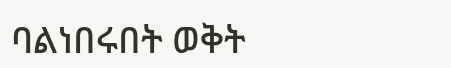ባልነበሩበት ወቅት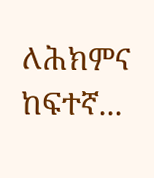ለሕክምና ከፍተኛ...